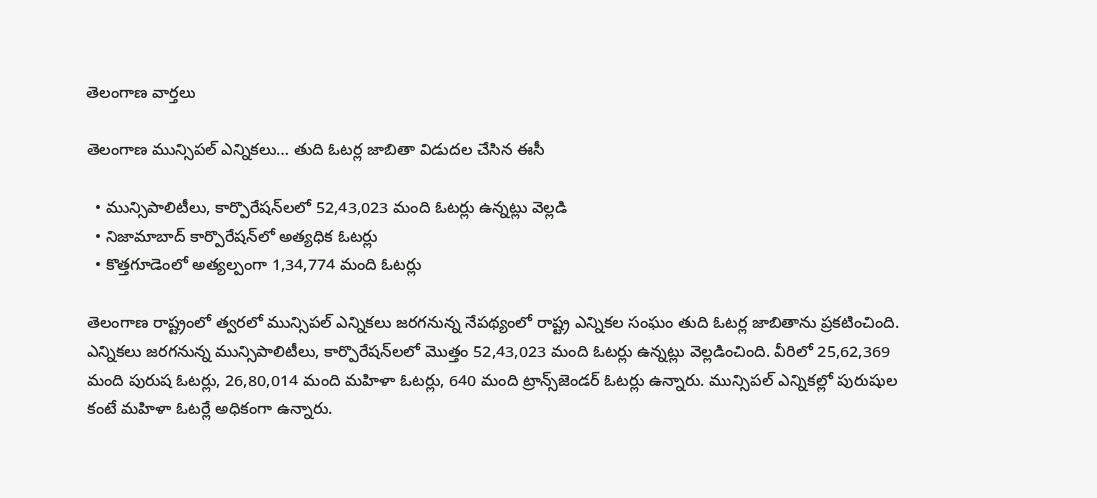తెలంగాణ వార్తలు

తెలంగాణ మున్సిపల్ ఎన్నికలు… తుది ఓటర్ల జాబితా విడుదల చేసిన ఈసీ

  • మున్సిపాలిటీలు, కార్పొరేషన్‌లలో 52,43,023 మంది ఓటర్లు ఉన్నట్లు వెల్లడి
  • నిజామాబాద్ కార్పొరేషన్‌లో అత్యధిక ఓటర్లు
  • కొత్తగూడెంలో అత్యల్పంగా 1,34,774 మంది ఓటర్లు

తెలంగాణ రాష్ట్రంలో త్వరలో మున్సిపల్ ఎన్నికలు జరగనున్న నేపథ్యంలో రాష్ట్ర ఎన్నికల సంఘం తుది ఓటర్ల జాబితాను ప్రకటించింది. ఎన్నికలు జరగనున్న మున్సిపాలిటీలు, కార్పొరేషన్‌లలో మొత్తం 52,43,023 మంది ఓటర్లు ఉన్నట్లు వెల్లడించింది. వీరిలో 25,62,369 మంది పురుష ఓటర్లు, 26,80,014 మంది మహిళా ఓటర్లు, 640 మంది ట్రాన్స్‌జెండర్ ఓటర్లు ఉన్నారు. మున్సిపల్ ఎన్నికల్లో పురుషుల కంటే మహిళా ఓటర్లే అధికంగా ఉన్నారు.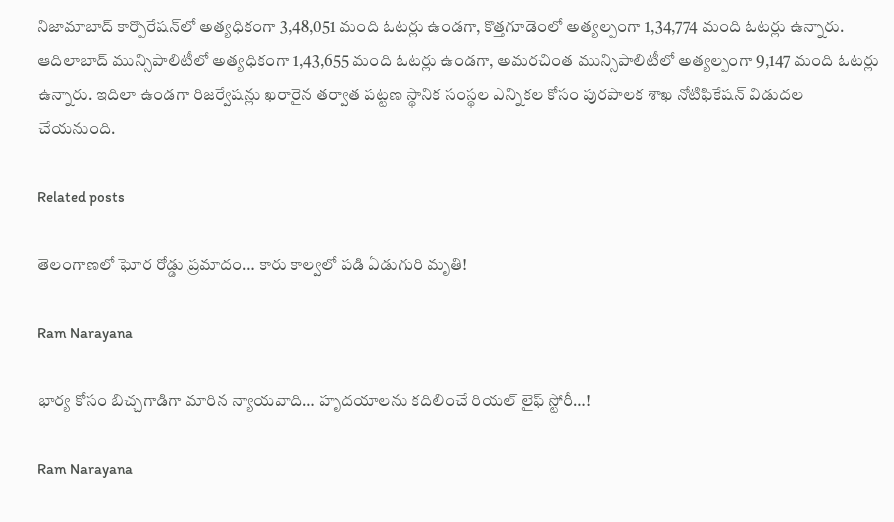నిజామాబాద్‌ కార్పొరేషన్‌లో అత్యధికంగా 3,48,051 మంది ఓటర్లు ఉండగా, కొత్తగూడెంలో అత్యల్పంగా 1,34,774 మంది ఓటర్లు ఉన్నారు. ఆదిలాబాద్ మున్సిపాలిటీలో అత్యధికంగా 1,43,655 మంది ఓటర్లు ఉండగా, అమరచింత మున్సిపాలిటీలో అత్యల్పంగా 9,147 మంది ఓటర్లు ఉన్నారు. ఇదిలా ఉండగా రిజర్వేషన్లు ఖరారైన తర్వాత పట్టణ స్థానిక సంస్థల ఎన్నికల కోసం పురపాలక శాఖ నోటిఫికేషన్ విడుదల చేయనుంది.

Related posts

తెలంగాణలో ఘోర రోడ్డు ప్రమాదం… కారు కాల్వలో పడి ఏడుగురి మృతి!

Ram Narayana

భార్య కోసం బిచ్చగాడిగా మారిన న్యాయవాది… హృదయాలను కదిలించే రియల్ లైఫ్ స్టోరీ…!

Ram Narayana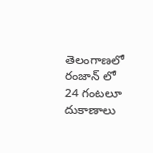తెలంగాణలో రంజాన్ లో 24 గంటలూ దుకాణాలు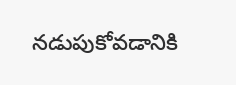నడుపుకోవడానికి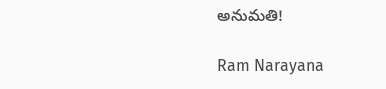అనుమతి!

Ram Narayana